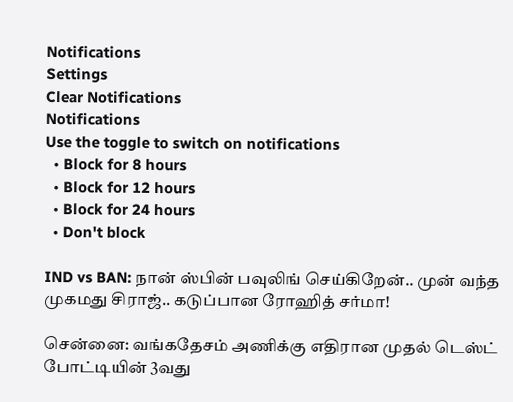Notifications
Settings
Clear Notifications
Notifications
Use the toggle to switch on notifications
  • Block for 8 hours
  • Block for 12 hours
  • Block for 24 hours
  • Don't block

IND vs BAN: நான் ஸ்பின் பவுலிங் செய்கிறேன்.. முன் வந்த முகமது சிராஜ்.. கடுப்பான ரோஹித் சர்மா!

சென்னை: வங்கதேசம் அணிக்கு எதிரான முதல் டெஸ்ட் போட்டியின் 3வது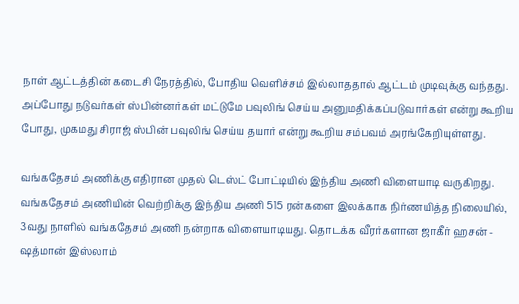நாள் ஆட்டத்தின் கடைசி நேரத்தில், போதிய வெளிச்சம் இல்லாததால் ஆட்டம் முடிவுக்கு வந்தது. அப்போது நடுவர்கள் ஸ்பின்னர்கள் மட்டுமே பவுலிங் செய்ய அனுமதிக்கப்படுவார்கள் என்று கூறிய போது, முகமது சிராஜ் ஸ்பின் பவுலிங் செய்ய தயார் என்று கூறிய சம்பவம் அரங்கேறியுள்ளது.

வங்கதேசம் அணிக்கு எதிரான முதல் டெஸ்ட் போட்டியில் இந்திய அணி விளையாடி வருகிறது. வங்கதேசம் அணியின் வெற்றிக்கு இந்திய அணி 515 ரன்களை இலக்காக நிர்ணயித்த நிலையில், 3வது நாளில் வங்கதேசம் அணி நன்றாக விளையாடியது. தொடக்க வீரர்களான ஜாகீர் ஹசன் - ஷத்மான் இஸ்லாம்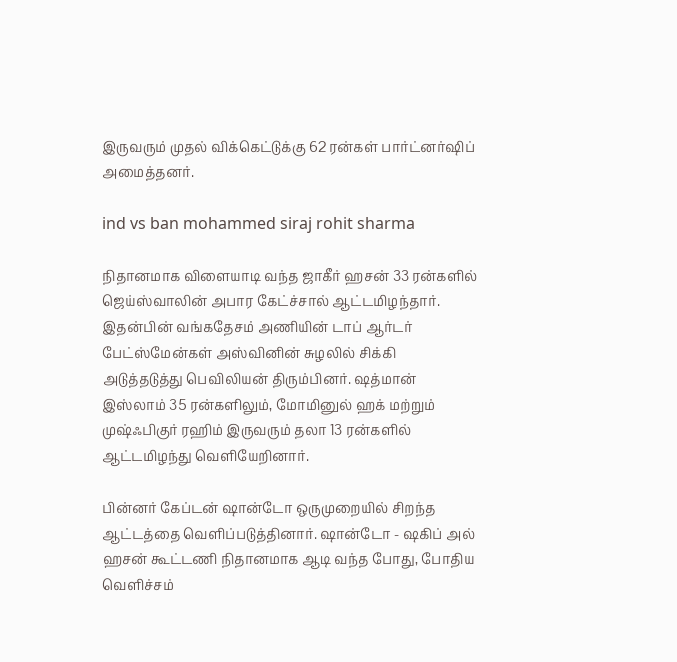இருவரும் முதல் விக்கெட்டுக்கு 62 ரன்கள் பார்ட்னர்ஷிப் அமைத்தனர்.

ind vs ban mohammed siraj rohit sharma

நிதானமாக விளையாடி வந்த ஜாகீர் ஹசன் 33 ரன்களில் ஜெய்ஸ்வாலின் அபார கேட்ச்சால் ஆட்டமிழந்தார். இதன்பின் வங்கதேசம் அணியின் டாப் ஆர்டர் பேட்ஸ்மேன்கள் அஸ்வினின் சுழலில் சிக்கி அடுத்தடுத்து பெவிலியன் திரும்பினர். ஷத்மான் இஸ்லாம் 35 ரன்களிலும், மோமினுல் ஹக் மற்றும் முஷ்ஃபிகுர் ரஹிம் இருவரும் தலா 13 ரன்களில் ஆட்டமிழந்து வெளியேறினார்.

பின்னர் கேப்டன் ஷான்டோ ஒருமுறையில் சிறந்த ஆட்டத்தை வெளிப்படுத்தினார். ஷான்டோ - ஷகிப் அல் ஹசன் கூட்டணி நிதானமாக ஆடி வந்த போது, போதிய வெளிச்சம்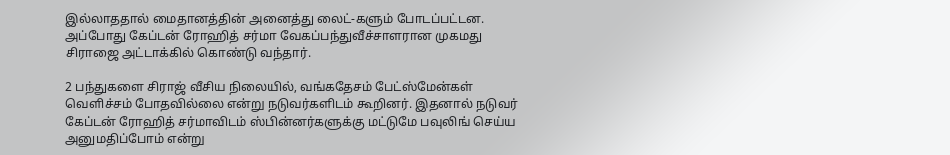இல்லாததால் மைதானத்தின் அனைத்து லைட்-களும் போடப்பட்டன. அப்போது கேப்டன் ரோஹித் சர்மா வேகப்பந்துவீச்சாளரான முகமது சிராஜை அட்டாக்கில் கொண்டு வந்தார்.

2 பந்துகளை சிராஜ் வீசிய நிலையில், வங்கதேசம் பேட்ஸ்மேன்கள் வெளிச்சம் போதவில்லை என்று நடுவர்களிடம் கூறினர். இதனால் நடுவர் கேப்டன் ரோஹித் சர்மாவிடம் ஸ்பின்னர்களுக்கு மட்டுமே பவுலிங் செய்ய அனுமதிப்போம் என்று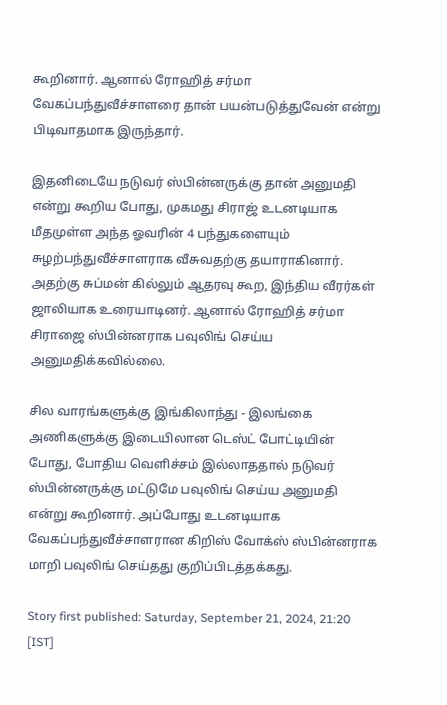கூறினார். ஆனால் ரோஹித் சர்மா வேகப்பந்துவீச்சாளரை தான் பயன்படுத்துவேன் என்று பிடிவாதமாக இருந்தார்.

இதனிடையே நடுவர் ஸ்பின்னருக்கு தான் அனுமதி என்று கூறிய போது, முகமது சிராஜ் உடனடியாக மீதமுள்ள அந்த ஓவரின் 4 பந்துகளையும் சுழற்பந்துவீச்சாளராக வீசுவதற்கு தயாராகினார். அதற்கு சுப்மன் கில்லும் ஆதரவு கூற, இந்திய வீரர்கள் ஜாலியாக உரையாடினர். ஆனால் ரோஹித் சர்மா சிராஜை ஸ்பின்னராக பவுலிங் செய்ய அனுமதிக்கவில்லை.

சில வாரங்களுக்கு இங்கிலாந்து - இலங்கை அணிகளுக்கு இடையிலான டெஸ்ட் போட்டியின் போது, போதிய வெளிச்சம் இல்லாததால் நடுவர் ஸ்பின்னருக்கு மட்டுமே பவுலிங் செய்ய அனுமதி என்று கூறினார். அப்போது உடனடியாக வேகப்பந்துவீச்சாளரான கிறிஸ் வோக்ஸ் ஸ்பின்னராக மாறி பவுலிங் செய்தது குறிப்பிடத்தக்கது.

Story first published: Saturday, September 21, 2024, 21:20 [IST]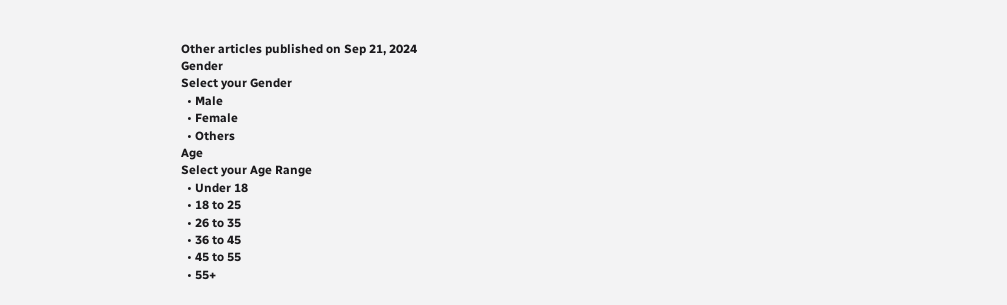Other articles published on Sep 21, 2024
Gender
Select your Gender
  • Male
  • Female
  • Others
Age
Select your Age Range
  • Under 18
  • 18 to 25
  • 26 to 35
  • 36 to 45
  • 45 to 55
  • 55+